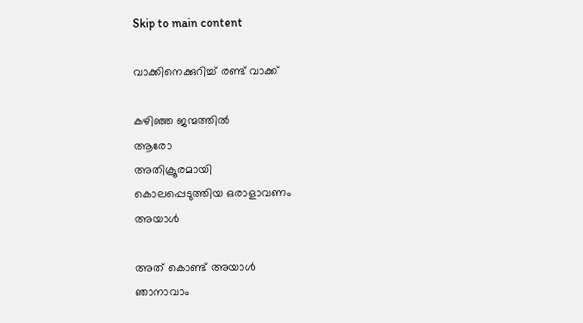Skip to main content

വാക്കിനെക്കുറിച്ച് രണ്ട് വാക്ക്

കഴിഞ്ഞ ജന്മത്തിൽ
ആരോ
അതിക്രൂരമായി
കൊലപ്പെടുത്തിയ ഒരാളാവണം
അയാൾ

അത് കൊണ്ട് അയാൾ
ഞാനാവാം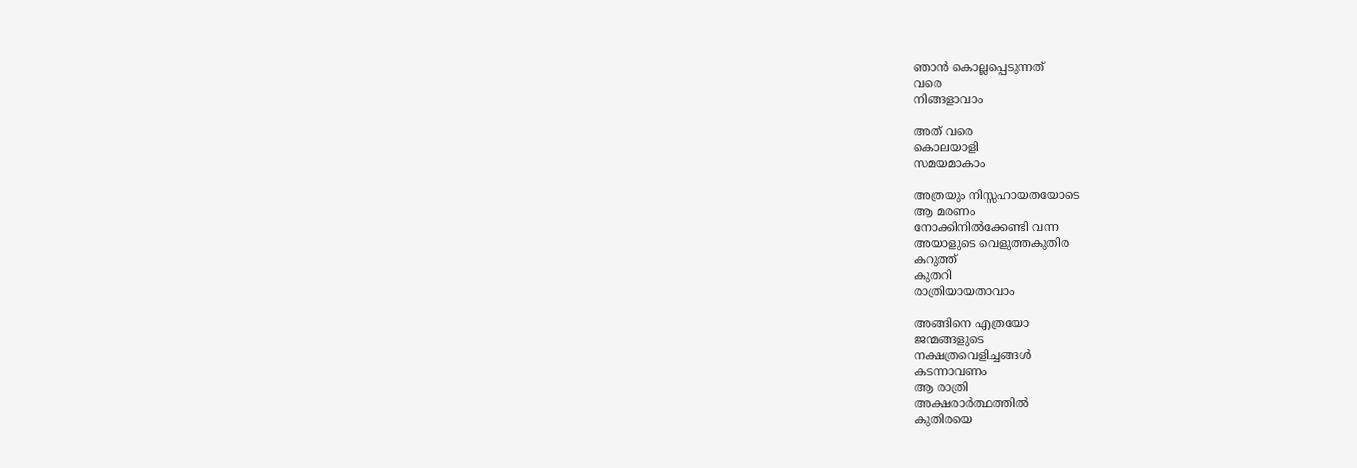ഞാൻ കൊല്ലപ്പെടുന്നത്
വരെ
നിങ്ങളാവാം

അത് വരെ
കൊലയാളി
സമയമാകാം

അത്രയും നിസ്സഹായതയോടെ
ആ മരണം
നോക്കിനിൽക്കേണ്ടി വന്ന
അയാളുടെ വെളുത്തകുതിര
കറുത്ത്
കുതറി
രാത്രിയായതാവാം

അങ്ങിനെ എത്രയോ
ജന്മങ്ങളുടെ
നക്ഷത്രവെളിച്ചങ്ങൾ
കടന്നാവണം
ആ രാത്രി
അക്ഷരാർത്ഥത്തിൽ
കുതിരയെ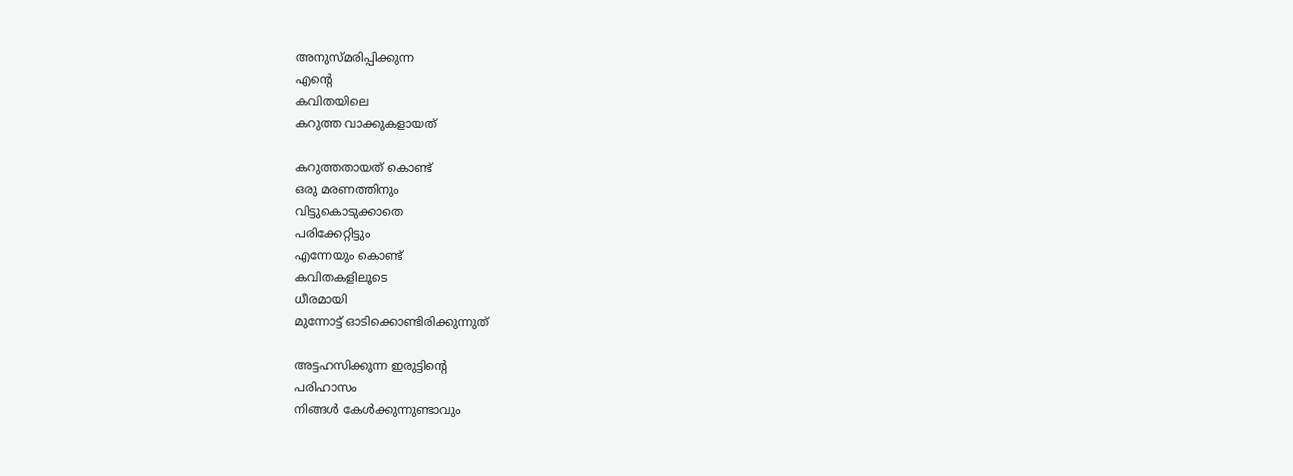അനുസ്മരിപ്പിക്കുന്ന
എന്റെ
കവിതയിലെ
കറുത്ത വാക്കുകളായത്

കറുത്തതായത് കൊണ്ട്
ഒരു മരണത്തിനും
വിട്ടുകൊടുക്കാതെ
പരിക്കേറ്റിട്ടും
എന്നേയും കൊണ്ട്
കവിതകളിലൂടെ
ധീരമായി
മുന്നോട്ട് ഓടിക്കൊണ്ടിരിക്കുന്നുത്

അട്ടഹസിക്കുന്ന ഇരുട്ടിന്റെ
പരിഹാസം
നിങ്ങൾ കേൾക്കുന്നുണ്ടാവും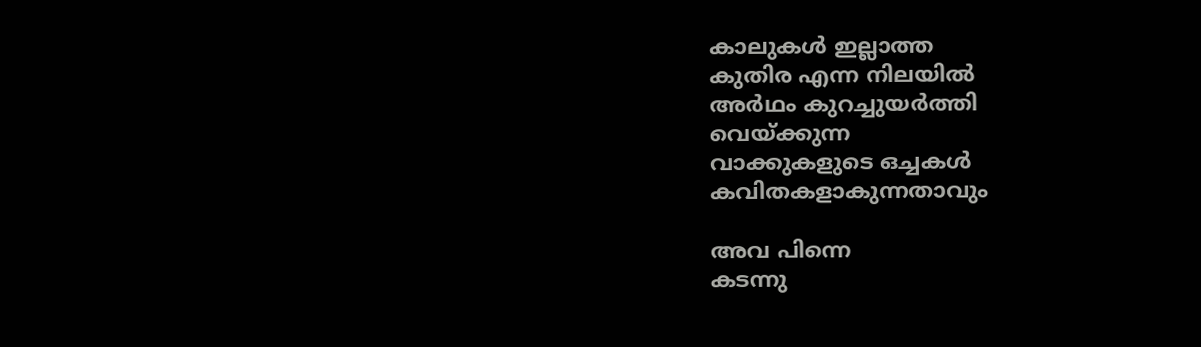കാലുകൾ ഇല്ലാത്ത
കുതിര എന്ന നിലയിൽ
അർഥം കുറച്ചുയർത്തി
വെയ്ക്കുന്ന
വാക്കുകളുടെ ഒച്ചകൾ
കവിതകളാകുന്നതാവും

അവ പിന്നെ
കടന്നു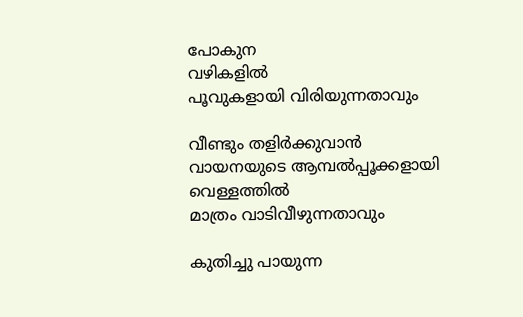പോകുന
വഴികളിൽ
പൂവുകളായി വിരിയുന്നതാവും

വീണ്ടും തളിർക്കുവാൻ
വായനയുടെ ആമ്പൽപ്പൂക്കളായി
വെള്ളത്തിൽ
മാത്രം വാടിവീഴുന്നതാവും

കുതിച്ചു പായുന്ന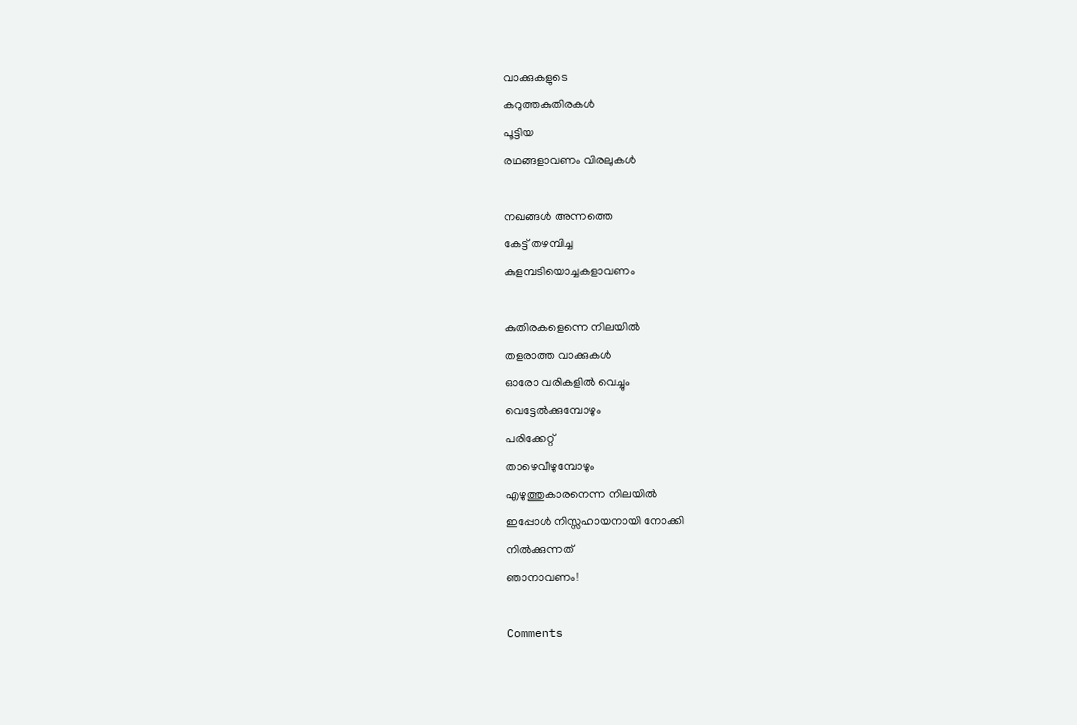വാക്കുകളുടെ
കറുത്തകുതിരകൾ
പൂട്ടിയ
രഥങ്ങളാവണം വിരലുകൾ

നഖങ്ങൾ അന്നത്തെ
കേട്ട് തഴമ്പിച്ച
കുളമ്പടിയൊച്ചകളാവണം

കുതിരകളെന്നെ നിലയിൽ
തളരാത്ത വാക്കുകൾ
ഓരോ വരികളിൽ വെച്ചും
വെട്ടേൽക്കുമ്പോഴും
പരിക്കേറ്റ്
താഴെവീഴുമ്പോഴും
എഴുത്തുകാരനെന്ന നിലയിൽ
ഇപ്പോൾ നിസ്സഹായനായി നോക്കി
നിൽക്കുന്നത്
ഞാനാവണം!

Comments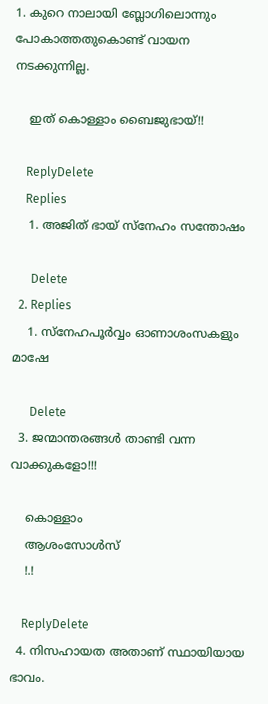1. കുറെ നാലായി ബ്ലോഗിലൊന്നും പോകാത്തതുകൊണ്ട് വായന നടക്കുന്നില്ല.

    ഇത് കൊള്ളാം ബൈജുഭായ്!!

    ReplyDelete
    Replies
    1. അജിത് ഭായ് സ്നേഹം സന്തോഷം

      Delete
  2. Replies
    1. സ്നേഹപൂർവ്വം ഓണാശംസകളും മാഷേ

      Delete
  3. ജന്മാന്തരങ്ങൾ താണ്ടി വന്ന വാക്കുകളോ!!!

    കൊള്ളാം
    ആശംസോൾസ്‌
    !.!

    ReplyDelete
  4. നിസഹായത അതാണ് സ്ഥായിയായ ഭാവം.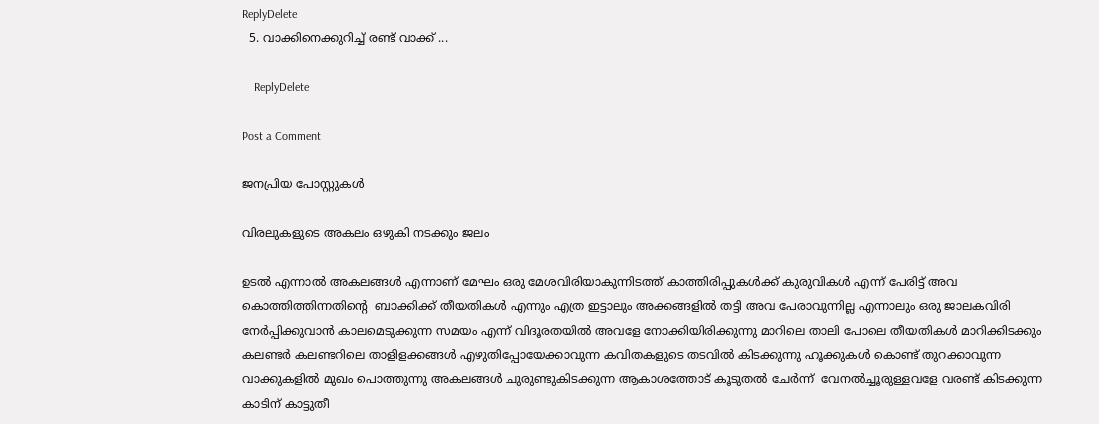ReplyDelete
  5. വാക്കിനെക്കുറിച്ച് രണ്ട് വാക്ക് ...

    ReplyDelete

Post a Comment

ജനപ്രിയ പോസ്റ്റുകൾ

വിരലുകളുടെ അകലം ഒഴുകി നടക്കും ജലം

ഉടൽ എന്നാൽ അകലങ്ങൾ എന്നാണ് മേഘം ഒരു മേശവിരിയാകുന്നിടത്ത് കാത്തിരിപ്പുകൾക്ക് കുരുവികൾ എന്ന് പേരിട്ട് അവ കൊത്തിത്തിന്നതിൻ്റെ  ബാക്കിക്ക് തീയതികൾ എന്നും എത്ര ഇട്ടാലും അക്കങ്ങളിൽ തട്ടി അവ പേരാവുന്നില്ല എന്നാലും ഒരു ജാലകവിരി നേർപ്പിക്കുവാൻ കാലമെടുക്കുന്ന സമയം എന്ന് വിദൂരതയിൽ അവളേ നോക്കിയിരിക്കുന്നു മാറിലെ താലി പോലെ തീയതികൾ മാറിക്കിടക്കും കലണ്ടർ കലണ്ടറിലെ താളിളക്കങ്ങൾ എഴുതിപ്പോയേക്കാവുന്ന കവിതകളുടെ തടവിൽ കിടക്കുന്നു ഹൂക്കുകൾ കൊണ്ട് തുറക്കാവുന്ന വാക്കുകളിൽ മുഖം പൊത്തുന്നു അകലങ്ങൾ ചുരുണ്ടുകിടക്കുന്ന ആകാശത്തോട് കൂടുതൽ ചേർന്ന്  വേനൽച്ചൂരുള്ളവളേ വരണ്ട് കിടക്കുന്ന കാടിന് കാട്ടുതീ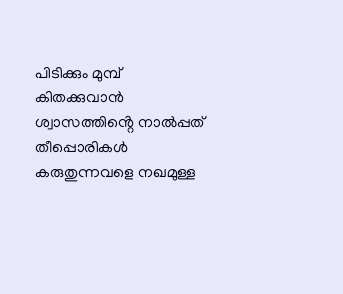പിടിക്കും മുമ്പ്  കിതക്കുവാൻ ശ്വാസത്തിൻ്റെ നാൽപ്പത് തീപ്പൊരികൾ കരുതുന്നവളെ നഖമുള്ള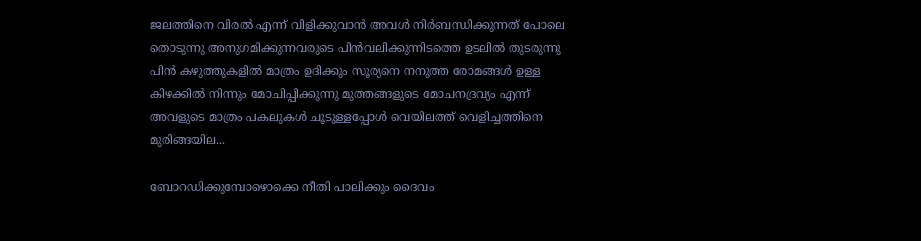ജലത്തിനെ വിരൽ എന്ന് വിളിക്കുവാൻ അവൾ നിർബന്ധിക്കുന്നത് പോലെ തൊടുന്നു അനുഗമിക്കുന്നവരുടെ പിൻവലിക്കുന്നിടത്തെ ഉടലിൽ തുടരുന്നു പിൻ കഴുത്തുകളിൽ മാത്രം ഉദിക്കും സൂര്യനെ നനുത്ത രോമങ്ങൾ ഉള്ള  കിഴക്കിൽ നിന്നും മോചിപ്പിക്കുന്നു മുത്തങ്ങളുടെ മോചനദ്രവ്യം എന്ന് അവളുടെ മാത്രം പകലുകൾ ചൂടുള്ളപ്പോൾ വെയിലത്ത് വെളിച്ചത്തിനെ  മുരിങ്ങയില...

ബോറഡിക്കുമ്പോഴൊക്കെ നീതി പാലിക്കും ദൈവം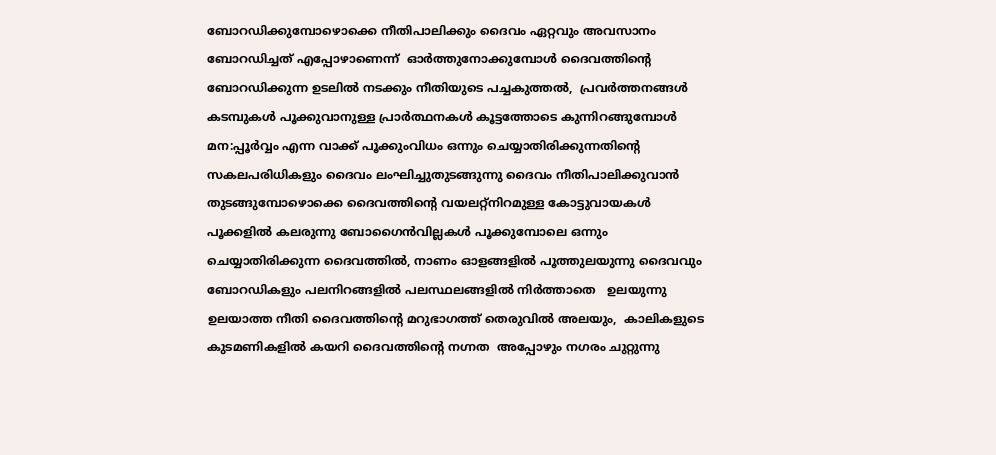ബോറഡിക്കുമ്പോഴൊക്കെ നീതിപാലിക്കും ദൈവം ഏറ്റവും അവസാനം ബോറഡിച്ചത് എപ്പോഴാണെന്ന്  ഓർത്തുനോക്കുമ്പോൾ ദൈവത്തിൻ്റെ  ബോറഡിക്കുന്ന ഉടലിൽ നടക്കും നീതിയുടെ പച്ചകുത്തൽ,  പ്രവർത്തനങ്ങൾ കടമ്പുകൾ പൂക്കുവാനുള്ള പ്രാർത്ഥനകൾ കൂട്ടത്തോടെ കുന്നിറങ്ങുമ്പോൾ  മന:പ്പൂർവ്വം എന്ന വാക്ക് പൂക്കുംവിധം ഒന്നും ചെയ്യാതിരിക്കുന്നതിൻ്റെ സകലപരിധികളും ദൈവം ലംഘിച്ചുതുടങ്ങുന്നു ദൈവം നീതിപാലിക്കുവാൻ തുടങ്ങുമ്പോഴൊക്കെ ദൈവത്തിൻ്റെ വയലറ്റ്നിറമുള്ള കോട്ടുവായകൾ പൂക്കളിൽ കലരുന്നു ബോഗൈൻവില്ലകൾ പൂക്കുമ്പോലെ ഒന്നും ചെയ്യാതിരിക്കുന്ന ദൈവത്തിൽ, നാണം ഓളങ്ങളിൽ പൂത്തുലയുന്നു ദൈവവും ബോറഡികളും പലനിറങ്ങളിൽ പലസ്ഥലങ്ങളിൽ നിർത്താതെ   ഉലയുന്നു ഉലയാത്ത നീതി ദൈവത്തിൻ്റെ മറുഭാഗത്ത് തെരുവിൽ അലയും,  കാലികളുടെ കുടമണികളിൽ കയറി ദൈവത്തിൻ്റെ നഗ്നത  അപ്പോഴും നഗരം ചുറ്റുന്നു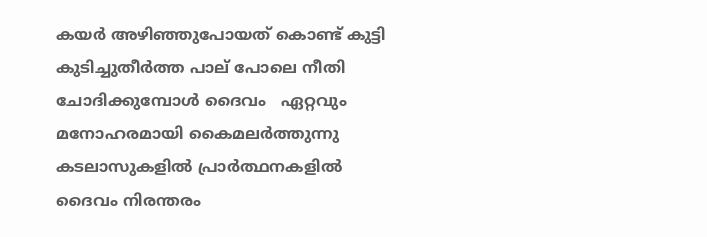കയർ അഴിഞ്ഞുപോയത് കൊണ്ട് കുട്ടി കുടിച്ചുതീർത്ത പാല് പോലെ നീതി ചോദിക്കുമ്പോൾ ദൈവം   ഏറ്റവും മനോഹരമായി കൈമലർത്തുന്നു കടലാസുകളിൽ പ്രാർത്ഥനകളിൽ ദൈവം നിരന്തരം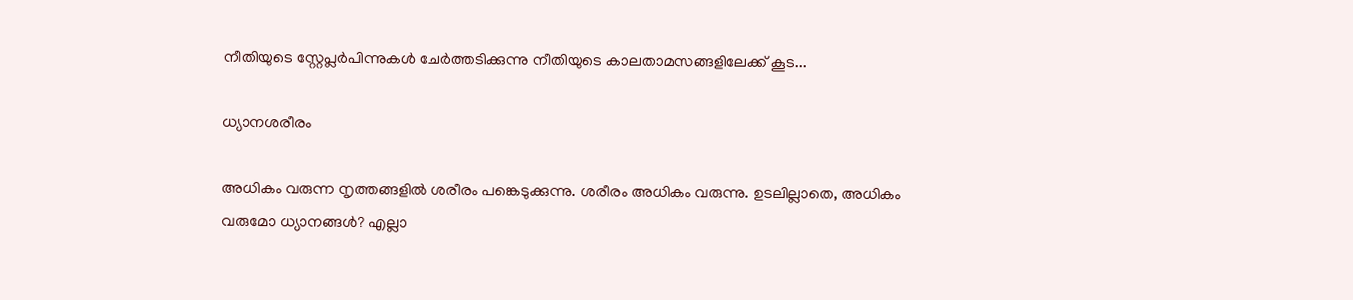നീതിയുടെ സ്റ്റേപ്ലർപിന്നുകൾ ചേർത്തടിക്കുന്നു നീതിയുടെ കാലതാമസങ്ങളിലേക്ക് കൂട...

ധ്യാനശരീരം

അധികം വരുന്ന നൃത്തങ്ങളിൽ ശരീരം പങ്കെടുക്കുന്നു. ശരീരം അധികം വരുന്നു. ഉടലില്ലാതെ, അധികം വരുമോ ധ്യാനങ്ങൾ? എല്ലാ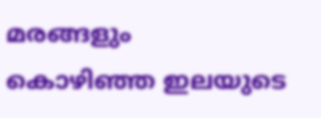മരങ്ങളും കൊഴിഞ്ഞ ഇലയുടെ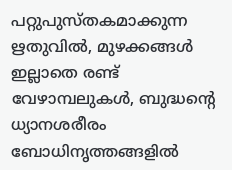പറ്റുപുസ്തകമാക്കുന്ന ഋതുവിൽ, മുഴക്കങ്ങൾ ഇല്ലാതെ രണ്ട് വേഴാമ്പലുകൾ, ബുദ്ധൻ്റെ ധ്യാനശരീരം ബോധിനൃത്തങ്ങളിൽ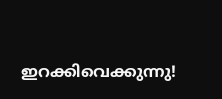ഇറക്കിവെക്കുന്നു!